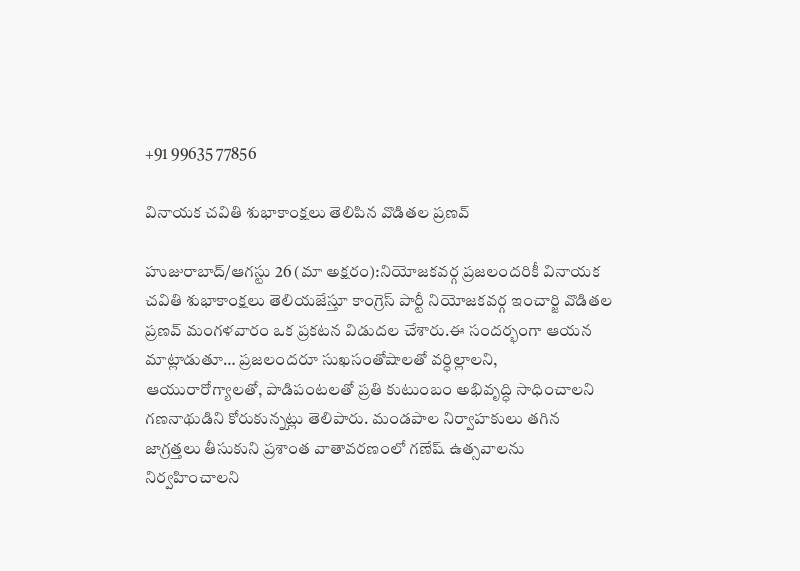+91 99635 77856

వినాయక చవితి శుభాకాంక్షలు తెలిపిన వొడితల ప్రణవ్

హుజురాబాద్/ఆగస్టు 26 (మా అక్షరం):నియోజకవర్గ ప్రజలందరికీ వినాయక చవితి శుభాకాంక్షలు తెలియజేస్తూ కాంగ్రెస్ పార్టీ నియోజకవర్గ ఇంచార్జి వొడితల ప్రణవ్ మంగళవారం ఒక ప్రకటన విడుదల చేశారు.ఈ సందర్భంగా ఆయన మాట్లాడుతూ… ప్రజలందరూ సుఖసంతోషాలతో వర్ధిల్లాలని, ఆయురారోగ్యాలతో, పాడిపంటలతో ప్రతి కుటుంబం అభివృద్ధి సాధించాలని గణనాథుడిని కోరుకున్నట్లు తెలిపారు. మండపాల నిర్వాహకులు తగిన జాగ్రత్తలు తీసుకుని ప్రశాంత వాతావరణంలో గణేష్ ఉత్సవాలను నిర్వహించాలని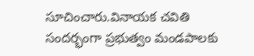సూచించారు.వినాయక చవితి సందర్భంగా ప్రభుత్వం మండపాలకు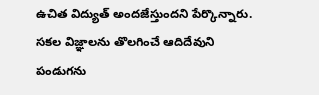ఉచిత విద్యుత్ అందజేస్తుందని పేర్కొన్నారు. సకల విజ్ఞాలను తొలగించే ఆదిదేవుని పండుగను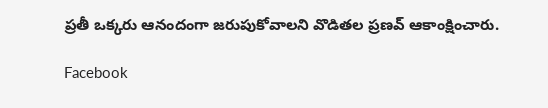ప్రతీ ఒక్కరు ఆనందంగా జరుపుకోవాలని వొడితల ప్రణవ్ ఆకాంక్షించారు.

Facebook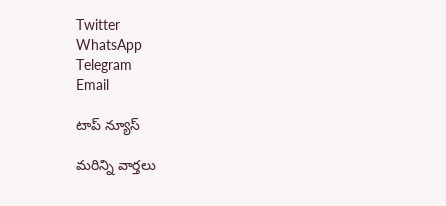Twitter
WhatsApp
Telegram
Email

టాప్ న్యూస్

మరిన్ని వార్తలు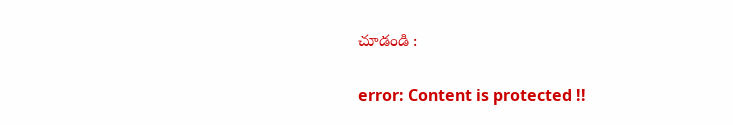చూడండి :

error: Content is protected !!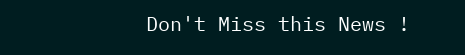Don't Miss this News !